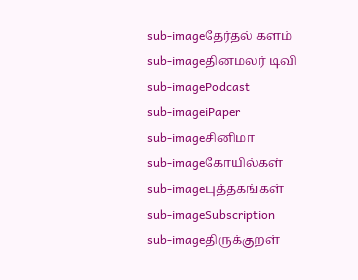sub-imageதேர்தல் களம்
sub-imageதினமலர் டிவி
sub-imagePodcast
sub-imageiPaper
sub-imageசினிமா
sub-imageகோயில்கள்
sub-imageபுத்தகங்கள்
sub-imageSubscription
sub-imageதிருக்குறள்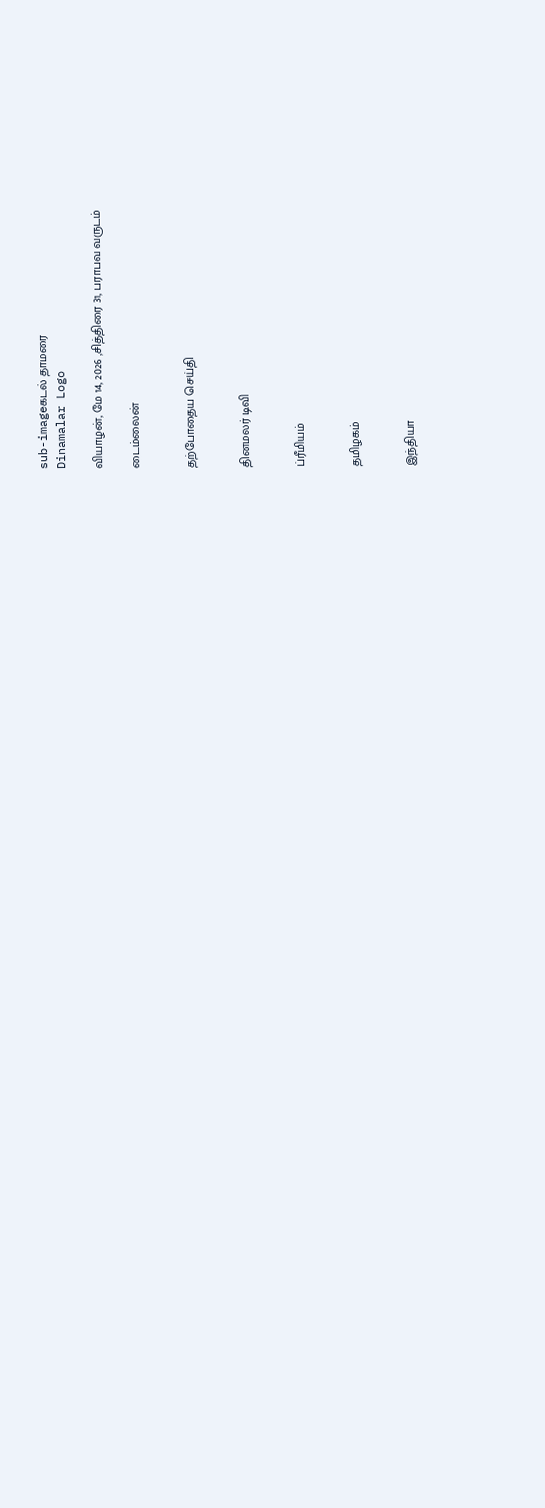sub-imageகடல் தாமரை
Dinamalar Logo

வியாழன், மே 14, 2026 ,சித்திரை 31, பராபவ வருடம்

டைம்லைன்


தற்போதைய செய்தி


தினமலர் டிவி


ப்ரீமியம்


தமிழகம்


இந்தியா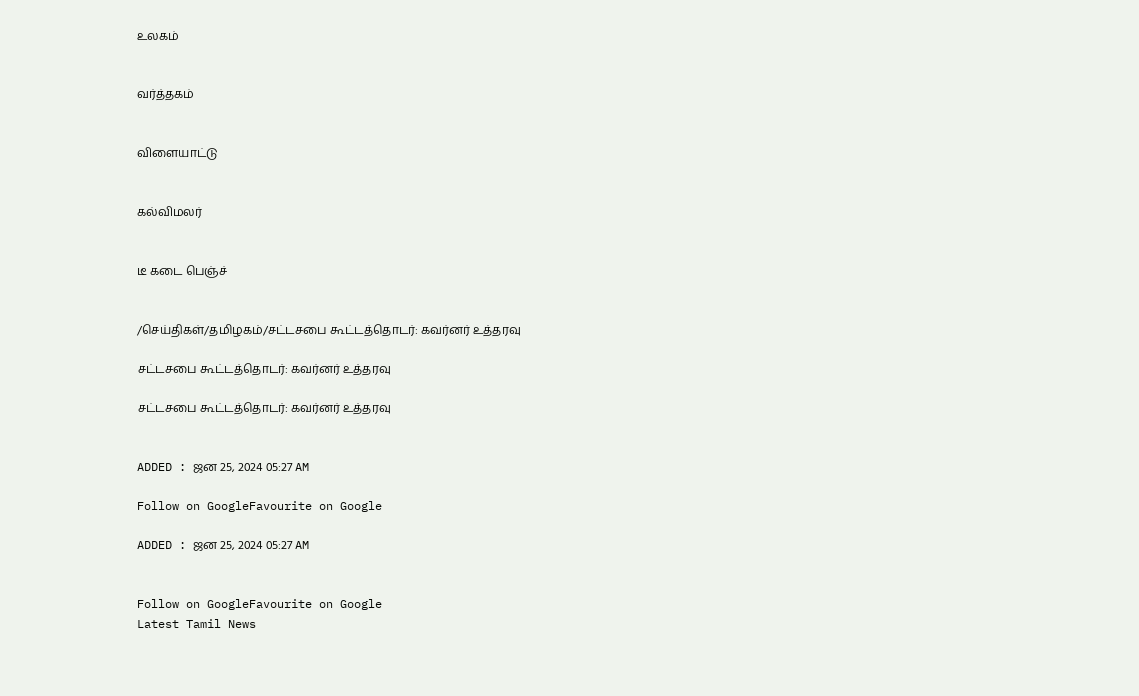உலகம்


வர்த்தகம்


விளையாட்டு


கல்விமலர்


டீ கடை பெஞ்ச்


/செய்திகள்/தமிழகம்/சட்டசபை கூட்டத்தொடர்: கவர்னர் உத்தரவு

சட்டசபை கூட்டத்தொடர்: கவர்னர் உத்தரவு

சட்டசபை கூட்டத்தொடர்: கவர்னர் உத்தரவு


ADDED : ஜன 25, 2024 05:27 AM

Follow on GoogleFavourite on Google

ADDED : ஜன 25, 2024 05:27 AM


Follow on GoogleFavourite on Google
Latest Tamil News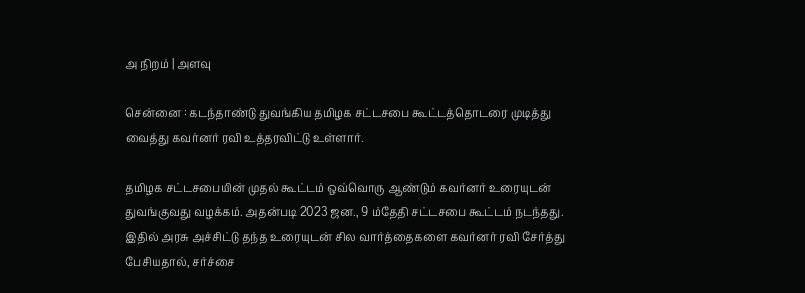அ நிறம் | அளவு

சென்னை : கடந்தாண்டு துவங்கிய தமிழக சட்டசபை கூட்டத்தொடரை முடித்து வைத்து கவர்னர் ரவி உத்தரவிட்டு உள்ளார்.

தமிழக சட்டசபையின் முதல் கூட்டம் ஒவ்வொரு ஆண்டும் கவர்னர் உரையுடன் துவங்குவது வழக்கம். அதன்படி 2023 ஜன., 9 ம்தேதி சட்டசபை கூட்டம் நடந்தது. இதில் அரசு அச்சிட்டு தந்த உரையுடன் சில வார்த்தைகளை கவர்னர் ரவி சேர்த்து பேசியதால், சர்ச்சை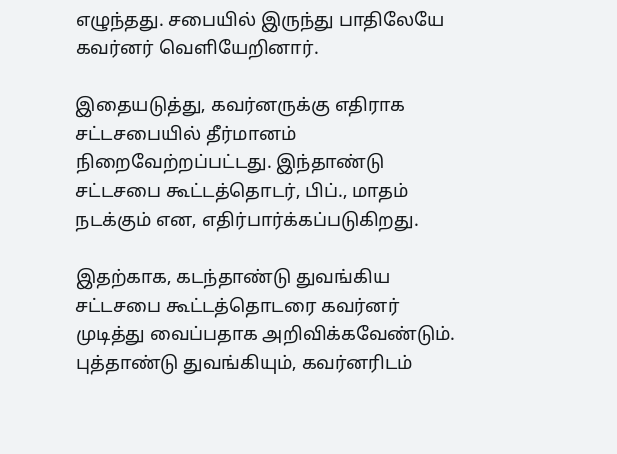எழுந்தது. சபையில் இருந்து பாதிலேயே கவர்னர் வெளியேறினார்.

இதையடுத்து, கவர்னருக்கு எதிராக சட்டசபையில் தீர்மானம் நிறைவேற்றப்பட்டது. இந்தாண்டு சட்டசபை கூட்டத்தொடர், பிப்., மாதம் நடக்கும் என, எதிர்பார்க்கப்படுகிறது.

இதற்காக, கடந்தாண்டு துவங்கிய சட்டசபை கூட்டத்தொடரை கவர்னர் முடித்து வைப்பதாக அறிவிக்கவேண்டும். புத்தாண்டு துவங்கியும், கவர்னரிடம்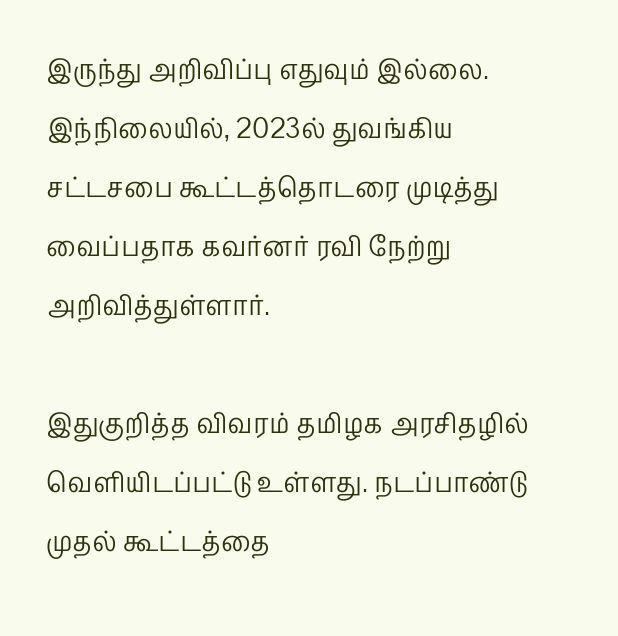இருந்து அறிவிப்பு எதுவும் இல்லை. இந்நிலையில், 2023ல் துவங்கிய சட்டசபை கூட்டத்தொடரை முடித்து வைப்பதாக கவர்னர் ரவி நேற்று அறிவித்துள்ளார்.

இதுகுறித்த விவரம் தமிழக அரசிதழில் வெளியிடப்பட்டு உள்ளது. நடப்பாண்டு முதல் கூட்டத்தை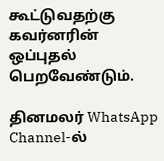கூட்டுவதற்கு கவர்னரின் ஒப்புதல் பெறவேண்டும்.

தினமலர் WhatsApp Channel-ல்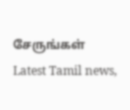சேருங்கள்
Latest Tamil news,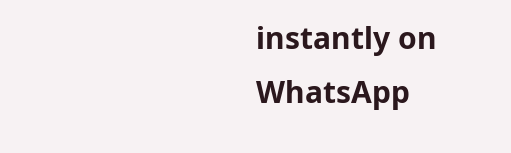instantly on WhatsApp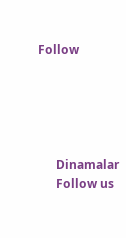Follow





      Dinamalar
      Follow us